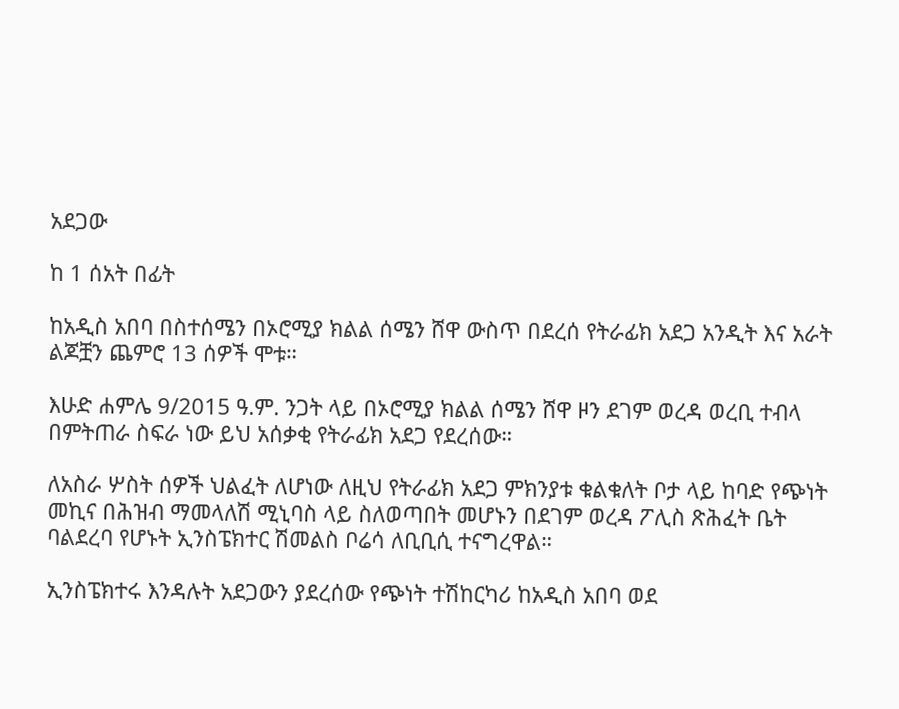አደጋው

ከ 1 ሰአት በፊት

ከአዲስ አበባ በስተሰሜን በኦሮሚያ ክልል ሰሜን ሸዋ ውስጥ በደረሰ የትራፊክ አደጋ አንዲት እና አራት ልጆቿን ጨምሮ 13 ሰዎች ሞቱ።

እሁድ ሐምሌ 9/2015 ዓ.ም. ንጋት ላይ በኦሮሚያ ክልል ሰሜን ሸዋ ዞን ደገም ወረዳ ወረቢ ተብላ በምትጠራ ስፍራ ነው ይህ አሰቃቂ የትራፊክ አደጋ የደረሰው።

ለአስራ ሦስት ሰዎች ህልፈት ለሆነው ለዚህ የትራፊክ አደጋ ምክንያቱ ቁልቁለት ቦታ ላይ ከባድ የጭነት መኪና በሕዝብ ማመላለሽ ሚኒባስ ላይ ስለወጣበት መሆኑን በደገም ወረዳ ፖሊስ ጽሕፈት ቤት ባልደረባ የሆኑት ኢንስፔክተር ሽመልስ ቦሬሳ ለቢቢሲ ተናግረዋል።

ኢንስፔክተሩ እንዳሉት አደጋውን ያደረሰው የጭነት ተሽከርካሪ ከአዲስ አበባ ወደ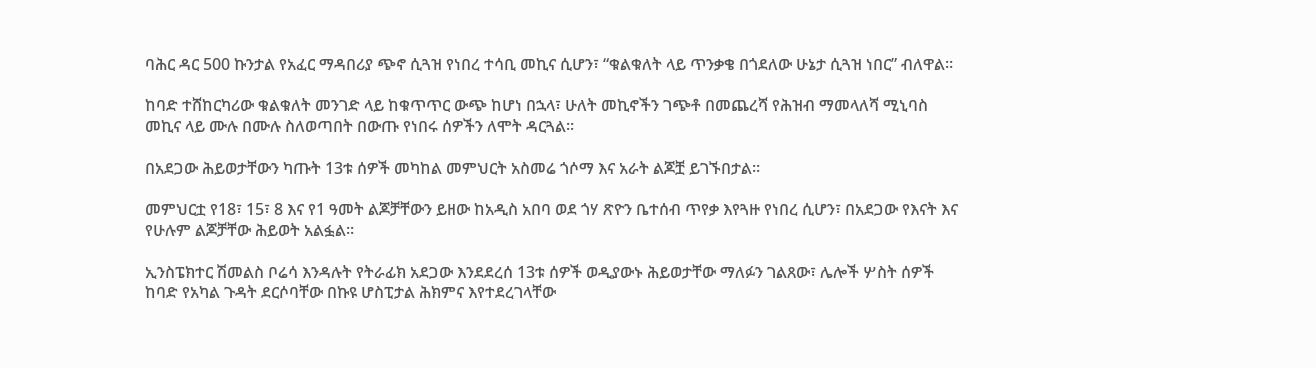ባሕር ዳር 500 ኩንታል የአፈር ማዳበሪያ ጭኖ ሲጓዝ የነበረ ተሳቢ መኪና ሲሆን፣ “ቁልቁለት ላይ ጥንቃቄ በጎደለው ሁኔታ ሲጓዝ ነበር” ብለዋል።

ከባድ ተሸከርካሪው ቁልቁለት መንገድ ላይ ከቁጥጥር ውጭ ከሆነ በኋላ፣ ሁለት መኪኖችን ገጭቶ በመጨረሻ የሕዝብ ማመላለሻ ሚኒባስ መኪና ላይ ሙሉ በሙሉ ስለወጣበት በውጡ የነበሩ ሰዎችን ለሞት ዳርጓል።

በአደጋው ሕይወታቸውን ካጡት 13ቱ ሰዎች መካከል መምህርት አስመሬ ጎሶማ እና አራት ልጆቿ ይገኙበታል።

መምህርቷ የ18፣ 15፣ 8 እና የ1 ዓመት ልጆቻቸውን ይዘው ከአዲስ አበባ ወደ ጎሃ ጽዮን ቤተሰብ ጥየቃ እየጓዙ የነበረ ሲሆን፣ በአደጋው የእናት እና የሁሉም ልጆቻቸው ሕይወት አልፏል።

ኢንስፔክተር ሽመልስ ቦሬሳ እንዳሉት የትራፊክ አደጋው እንደደረሰ 13ቱ ሰዎች ወዲያውኑ ሕይወታቸው ማለፉን ገልጸው፣ ሌሎች ሦስት ሰዎች ከባድ የአካል ጉዳት ደርሶባቸው በኩዩ ሆስፒታል ሕክምና እየተደረገላቸው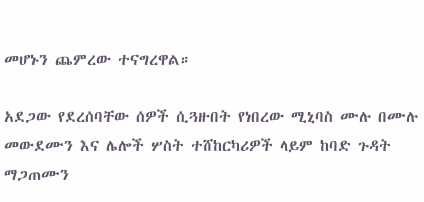መሆኑን ጨምረው ተናግረዋል።

አደጋው የደረሰባቸው ሰዎች ሲጓዙበት የነበረው ሚኒባስ ሙሉ በሙሉ መውደሙን እና ሌሎች ሦስት ተሸከርካሪዎች ላይም ከባድ ጉዳት ማጋጠሙን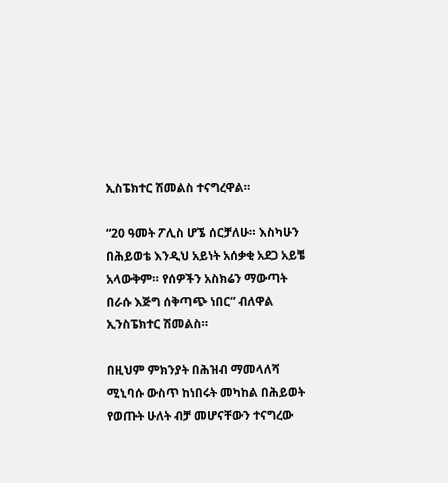ኢስፔክተር ሽመልስ ተናግረዋል።

“20 ዓመት ፖሊስ ሆኜ ሰርቻለሁ። እስካሁን በሕይወቴ እንዲህ አይነት አሰቃቂ አደጋ አይቼ አላውቅም። የሰዎችን አስክሬን ማውጣት በራሱ እጅግ ሰቅጣጭ ነበር” ብለዋል ኢንስፔክተር ሽመልስ።

በዚህም ምክንያት በሕዝብ ማመላለሻ ሚኒባሱ ውስጥ ከነበሩት መካከል በሕይወት የወጡት ሁለት ብቻ መሆናቸውን ተናግረው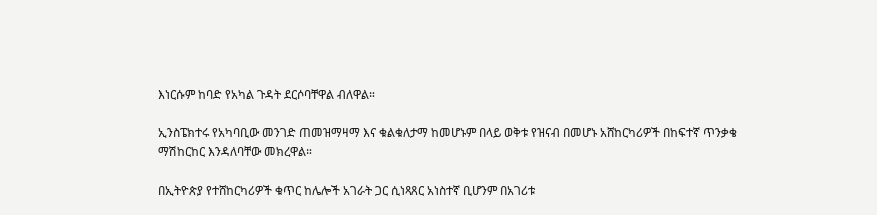እነርሱም ከባድ የአካል ጉዳት ደርሶባቸዋል ብለዋል።

ኢንስፔክተሩ የአካባቢው መንገድ ጠመዝማዛማ እና ቁልቁለታማ ከመሆኑም በላይ ወቅቱ የዝናብ በመሆኑ አሸከርካሪዎች በከፍተኛ ጥንቃቄ ማሽከርከር እንዳለባቸው መክረዋል።

በኢትዮጵያ የተሸከርካሪዎች ቁጥር ከሌሎች አገራት ጋር ሲነጻጸር አነስተኛ ቢሆንም በአገሪቱ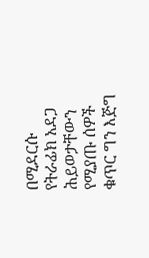በሚደርሱ የትራፊክ አደጋ ሕይወታቸውን የሚያጡ ሰዎች ቁጥር ግን እጅግ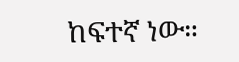ከፍተኛ ነው።